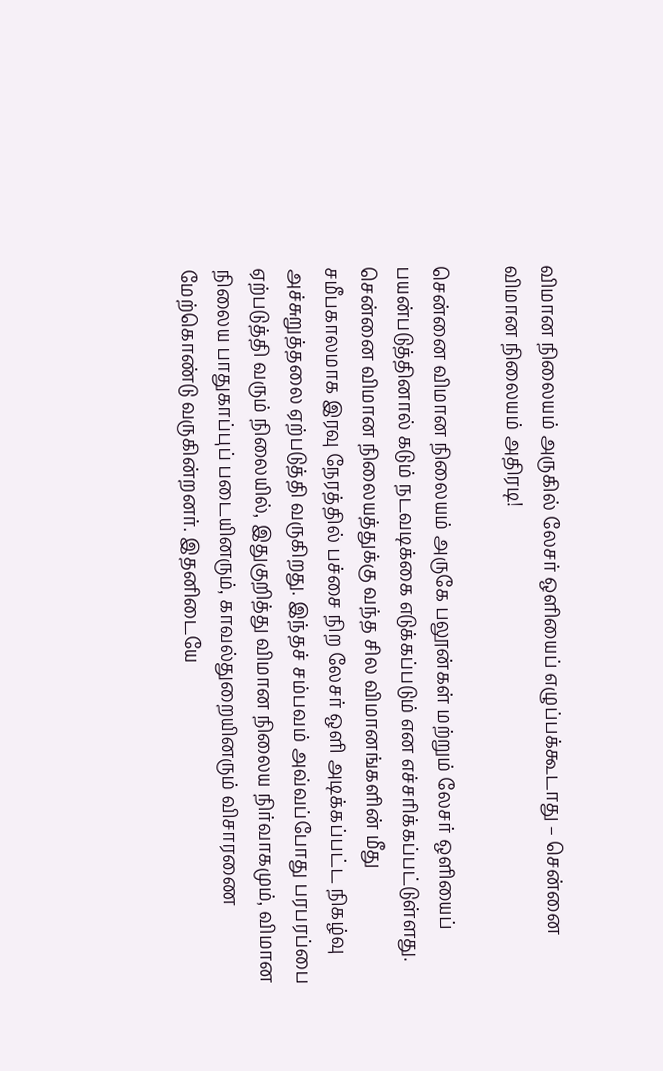விமான நிலையம் அருகில் லேசர் ஒளியைப் எழுப்பக்கூடாது – சென்னை விமான நிலையம் அதிரடி!

சென்னை விமான நிலையம் அருகே பலூன்கள் மற்றும் லேசர் ஒளியைப் பயன்படுத்தினால் கடும் நடவடிக்கை எடுக்கப்படும் என எச்சரிக்கப்பட்டுள்ளது. சென்னை விமான நிலையத்துக்கு வந்த சில விமானங்களின் மீது சமீபகாலமாக இரவு நேரத்தில் பச்சை நிற லேசர் ஒளி அடிக்கப்பட்ட நிகழ்வு அச்சுறுத்தலை ஏற்படுத்தி வருகிறது. இந்தச் சம்பவம் அவ்வப்போது பரபரப்பை ஏற்படுத்தி வரும் நிலையில், இதுகுறித்து விமான நிலைய நிர்வாகமும், விமான நிலைய பாதுகாப்புப் படையினரும், காவல்துறையினரும் விசாரணை மேற்கொண்டு வருகின்றனர். இதனிடையே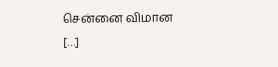சென்னை விமான […]